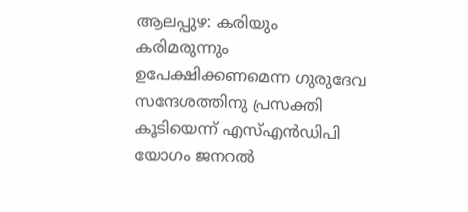ആലപ്പുഴ: കരിയും കരിമരുന്നും ഉപേക്ഷിക്കണമെന്ന ഗുരുദേവ സന്ദേശത്തിനു പ്രസക്തി കൂടിയെന്ന് എസ്എൻഡിപി യോഗം ജനറൽ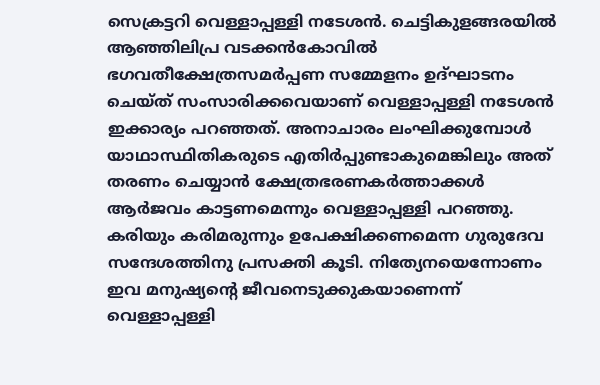സെക്രട്ടറി വെള്ളാപ്പള്ളി നടേശൻ. ചെട്ടികുളങ്ങരയിൽ ആഞ്ഞിലിപ്ര വടക്കൻകോവിൽ ഭഗവതീക്ഷേത്രസമർപ്പണ സമ്മേളനം ഉദ്ഘാടനം ചെയ്ത് സംസാരിക്കവെയാണ് വെള്ളാപ്പള്ളി നടേശൻ ഇക്കാര്യം പറഞ്ഞത്. അനാചാരം ലംഘിക്കുമ്പോൾ യാഥാസ്ഥിതികരുടെ എതിർപ്പുണ്ടാകുമെങ്കിലും അത് തരണം ചെയ്യാൻ ക്ഷേത്രഭരണകർത്താക്കൾ ആർജവം കാട്ടണമെന്നും വെള്ളാപ്പള്ളി പറഞ്ഞു.
കരിയും കരിമരുന്നും ഉപേക്ഷിക്കണമെന്ന ഗുരുദേവ സന്ദേശത്തിനു പ്രസക്തി കൂടി. നിത്യേനയെന്നോണം ഇവ മനുഷ്യന്റെ ജീവനെടുക്കുകയാണെന്ന് വെള്ളാപ്പള്ളി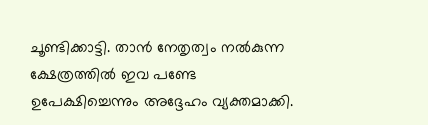ചൂണ്ടിക്കാട്ടി. താൻ നേതൃത്വം നൽകുന്ന ക്ഷേത്രത്തിൽ ഇവ പണ്ടേ ഉപേക്ഷിച്ചെന്നും അദ്ദേഹം വ്യക്തമാക്കി.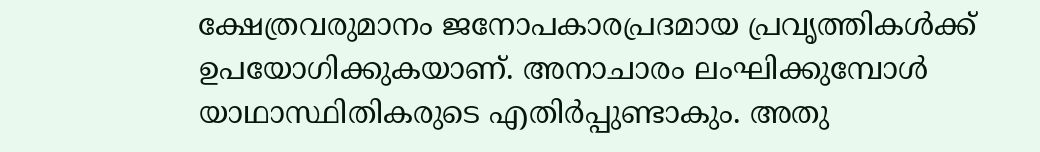ക്ഷേത്രവരുമാനം ജനോപകാരപ്രദമായ പ്രവൃത്തികൾക്ക് ഉപയോഗിക്കുകയാണ്. അനാചാരം ലംഘിക്കുമ്പോൾ യാഥാസ്ഥിതികരുടെ എതിർപ്പുണ്ടാകും. അതു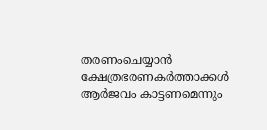തരണംചെയ്യാൻ ക്ഷേത്രഭരണകർത്താക്കൾ ആർജവം കാട്ടണമെന്നും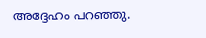അദ്ദേഹം പറഞ്ഞു.